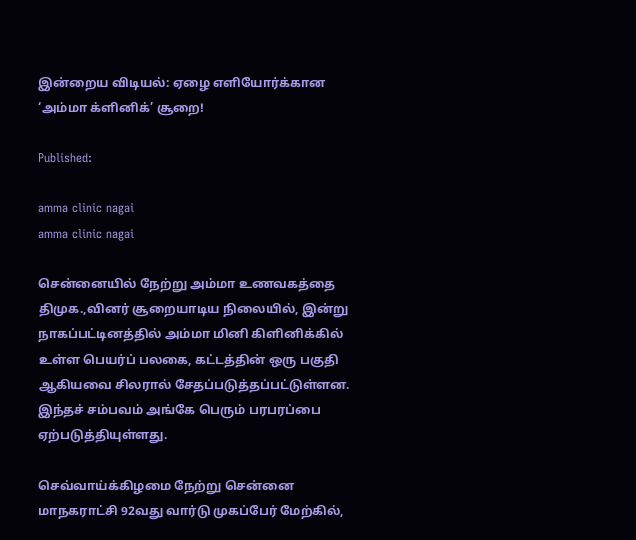இன்றைய விடியல்: ஏழை எளியோர்க்கான ‘அம்மா க்ளினிக்’ சூறை!

Published:

amma clinic nagai
amma clinic nagai

சென்னையில் நேற்று அம்மா உணவகத்தை திமுக.,வினர் சூறையாடிய நிலையில், இன்று நாகப்பட்டினத்தில் அம்மா மினி கிளினிக்கில் உள்ள பெயர்ப் பலகை, கட்டத்தின் ஒரு பகுதி ஆகியவை சிலரால் சேதப்படுத்தப்பட்டுள்ளன. இந்தச் சம்பவம் அங்கே பெரும் பரபரப்பை ஏற்படுத்தியுள்ளது.

செவ்வாய்க்கிழமை நேற்று சென்னை மாநகராட்சி 92வது வார்டு முகப்பேர் மேற்கில்,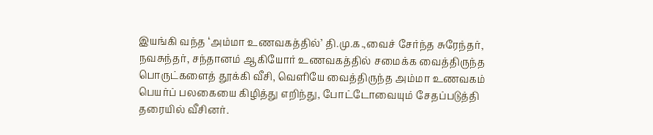இயங்கி வந்த ‘அம்மா உணவகத்தில்’ தி.மு.க.,வைச் சேர்ந்த சுரேந்தர், நவசுந்தர், சந்தானம் ஆகியோர் உணவகத்தில் சமைக்க வைத்திருந்த பொருட்களைத் தூக்கி வீசி, வெளியே வைத்திருந்த அம்மா உணவகம் பெயர்ப் பலகையை கிழித்து எறிந்து, போட்டோவையும் சேதப்படுத்தி தரையில் வீசினர்.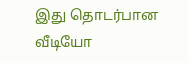இது தொடர்பான வீடியோ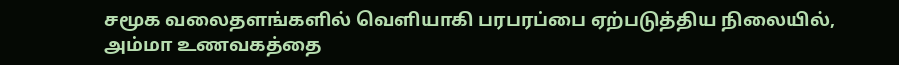சமூக வலைதளங்களில் வெளியாகி பரபரப்பை ஏற்படுத்திய நிலையில், அம்மா உணவகத்தை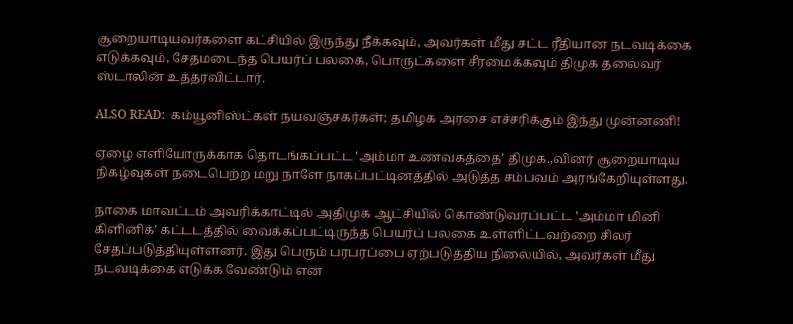சூறையாடியவர்களை கட்சியில் இருந்து நீக்கவும், அவர்கள் மீது சட்ட ரீதியான நடவடிக்கை எடுக்கவும், சேதமடைந்த பெயர்ப் பலகை, பொருட்களை சீரமைக்கவும் திமுக தலைவர் ஸ்டாலின் உத்தரவிட்டார்.

ALSO READ:  கம்யூனிஸ்ட்கள் நயவஞ்சகர்கள்; தமிழக அரசை எச்சரிக்கும் இந்து முன்னணி!

ஏழை எளியோருக்காக தொடங்கப்பட்ட ‛அம்மா உணவகத்தை’ திமுக.,வினர் சூறையாடிய நிகழ்வுகள் நடைபெற்ற மறு நாளே நாகப்பட்டினத்தில் அடுத்த சம்பவம் அரங்கேறியுள்ளது.

நாகை மாவட்டம் அவரிக்காட்டில் அதிமுக ஆட்சியில் கொண்டுவரப்பட்ட ‛அம்மா மினி கிளினிக்’ கட்டடத்தில் வைக்கப்பட்டிருந்த பெயர்ப் பலகை உள்ளிட்டவற்றை சிலர் சேதப்படுத்தியுள்ளனர். இது பெரும் பரபரப்பை ஏற்படுத்திய நிலையில், அவர்கள் மீது நடவடிக்கை எடுக்க வேண்டும் என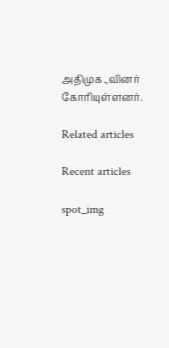அதிமுக.,வினர் கோரியுள்ளனர்.

Related articles

Recent articles

spot_img